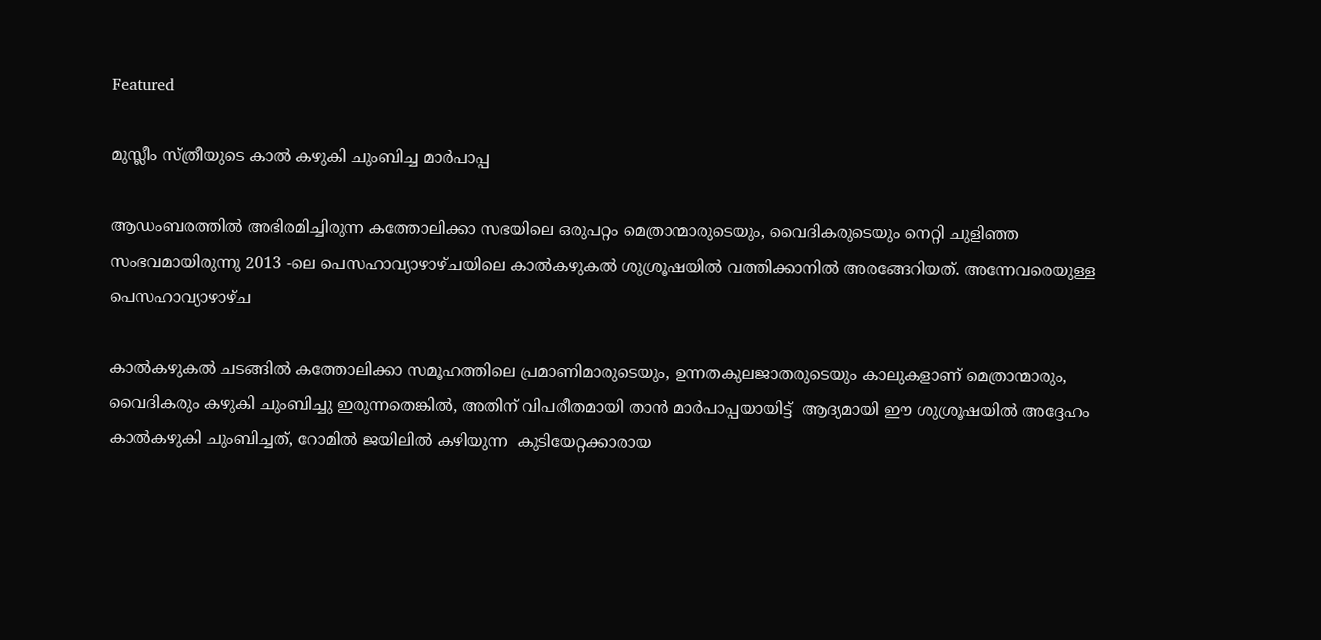Featured

മുസ്ലീം സ്ത്രീയുടെ കാൽ കഴുകി ചുംബിച്ച മാർപാപ്പ

ആഡംബരത്തിൽ അഭിരമിച്ചിരുന്ന കത്തോലിക്കാ സഭയിലെ ഒരുപറ്റം മെത്രാന്മാരുടെയും, വൈദികരുടെയും നെറ്റി ചുളിഞ്ഞ സംഭവമായിരുന്നു 2013 -ലെ പെസഹാവ്യാഴാഴ്ചയിലെ കാൽകഴുകൽ ശുശ്രൂഷയിൽ വത്തിക്കാനിൽ അരങ്ങേറിയത്. അന്നേവരെയുള്ള പെസഹാവ്യാഴാഴ്ച

കാൽകഴുകൽ ചടങ്ങിൽ കത്തോലിക്കാ സമൂഹത്തിലെ പ്രമാണിമാരുടെയും, ഉന്നതകുലജാതരുടെയും കാലുകളാണ് മെത്രാന്മാരും, വൈദികരും കഴുകി ചുംബിച്ചു ഇരുന്നതെങ്കിൽ, അതിന് വിപരീതമായി താൻ മാർപാപ്പയായിട്ട്  ആദ്യമായി ഈ ശുശ്രൂഷയിൽ അദ്ദേഹം കാൽകഴുകി ചുംബിച്ചത്, റോമിൽ ജയിലിൽ കഴിയുന്ന  കുടിയേറ്റക്കാരായ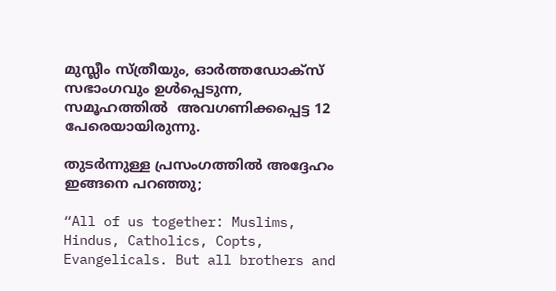മുസ്ലീം സ്ത്രീയും, ഓർത്തഡോക്സ് സഭാംഗവും ഉൾപ്പെടുന്ന, സമൂഹത്തിൽ  അവഗണിക്കപ്പെട്ട 12 പേരെയായിരുന്നു.

തുടർന്നുള്ള പ്രസംഗത്തിൽ അദ്ദേഹം ഇങ്ങനെ പറഞ്ഞു;

“All of us together: Muslims, Hindus, Catholics, Copts, Evangelicals. But all brothers and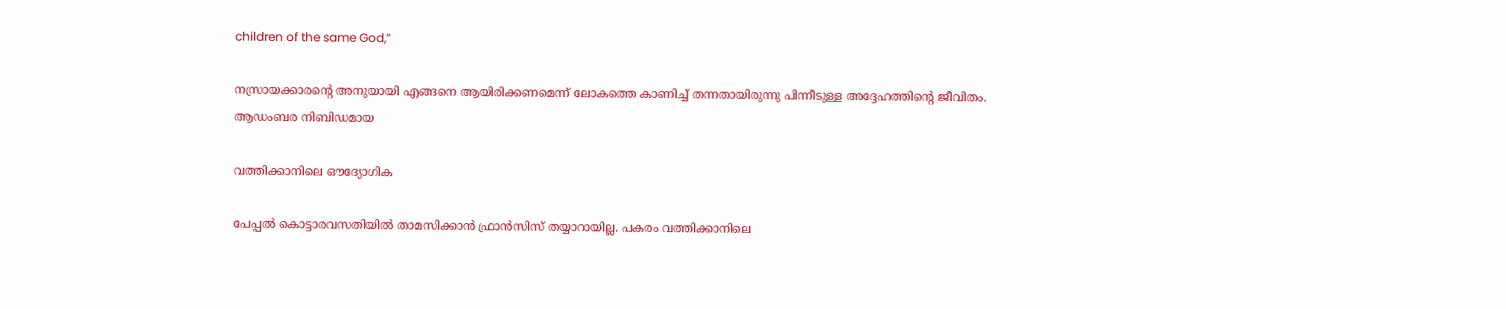children of the same God,”

നസ്രായക്കാരൻ്റെ അനുയായി എങ്ങനെ ആയിരിക്കണമെന്ന് ലോകത്തെ കാണിച്ച് തന്നതായിരുന്നു പിന്നീടുള്ള അദ്ദേഹത്തിൻ്റെ ജീവിതം. ആഡംബര നിബിഡമായ

വത്തിക്കാനിലെ ഔദ്യോഗിക

പേപ്പൽ കൊട്ടാരവസതിയിൽ താമസിക്കാൻ ഫ്രാൻസിസ് തയ്യാറായില്ല. പകരം വത്തിക്കാനിലെ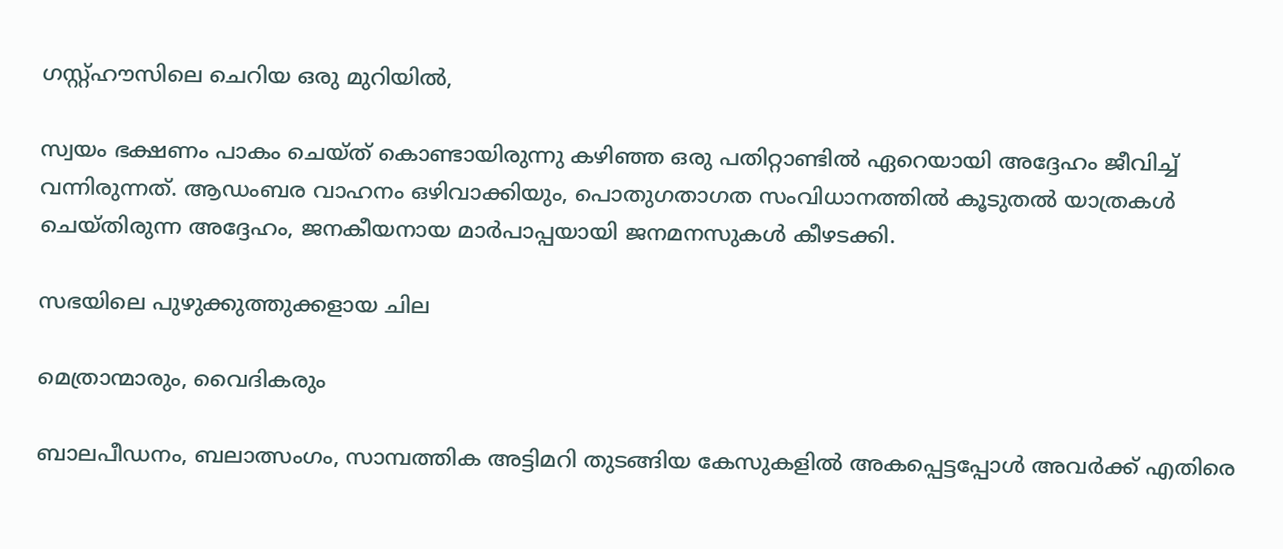ഗസ്റ്റ്ഹൗസിലെ ചെറിയ ഒരു മുറിയിൽ,

സ്വയം ഭക്ഷണം പാകം ചെയ്ത് കൊണ്ടായിരുന്നു കഴിഞ്ഞ ഒരു പതിറ്റാണ്ടിൽ ഏറെയായി അദ്ദേഹം ജീവിച്ച് വന്നിരുന്നത്. ആഡംബര വാഹനം ഒഴിവാക്കിയും, പൊതുഗതാഗത സംവിധാനത്തിൽ കൂടുതൽ യാത്രകൾ ചെയ്തിരുന്ന അദ്ദേഹം, ജനകീയനായ മാർപാപ്പയായി ജനമനസുകൾ കീഴടക്കി.

സഭയിലെ പുഴുക്കുത്തുക്കളായ ചില

മെത്രാന്മാരും, വൈദികരും

ബാലപീഡനം, ബലാത്സംഗം, സാമ്പത്തിക അട്ടിമറി തുടങ്ങിയ കേസുകളിൽ അകപ്പെട്ടപ്പോൾ അവർക്ക് എതിരെ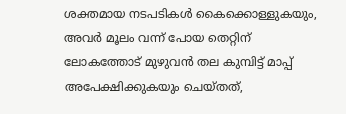ശക്തമായ നടപടികൾ കൈക്കൊള്ളുകയും, അവർ മൂലം വന്ന് പോയ തെറ്റിന് ലോകത്തോട് മുഴുവൻ തല കുമ്പിട്ട് മാപ്പ് അപേക്ഷിക്കുകയും ചെയ്തത്,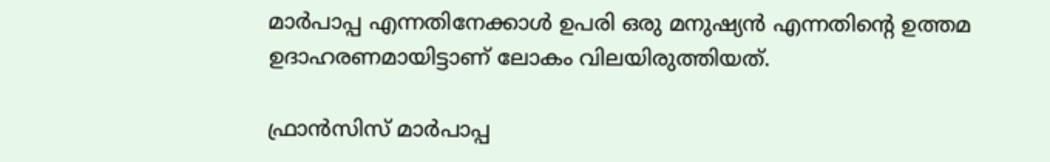മാർപാപ്പ എന്നതിനേക്കാൾ ഉപരി ഒരു മനുഷ്യൻ എന്നതിൻ്റെ ഉത്തമ ഉദാഹരണമായിട്ടാണ് ലോകം വിലയിരുത്തിയത്.

ഫ്രാൻസിസ് മാർപാപ്പ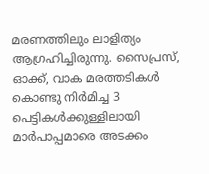മരണത്തിലും ലാളിത്യം ആഗ്രഹിച്ചിരുന്നു. സൈപ്രസ്, ഓക്ക്, വാക മരത്തടികൾ കൊണ്ടു നിർമിച്ച 3 പെട്ടികൾക്കുള്ളിലായി മാർപാപ്പമാരെ അടക്കം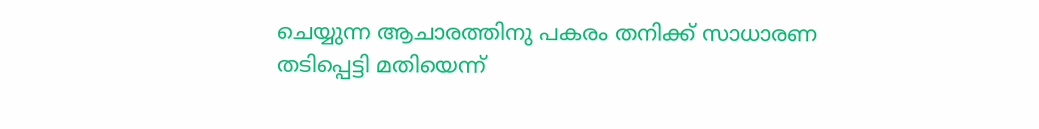ചെയ്യുന്ന ആചാരത്തിനു പകരം തനിക്ക് സാധാരണ തടിപ്പെട്ടി മതിയെന്ന്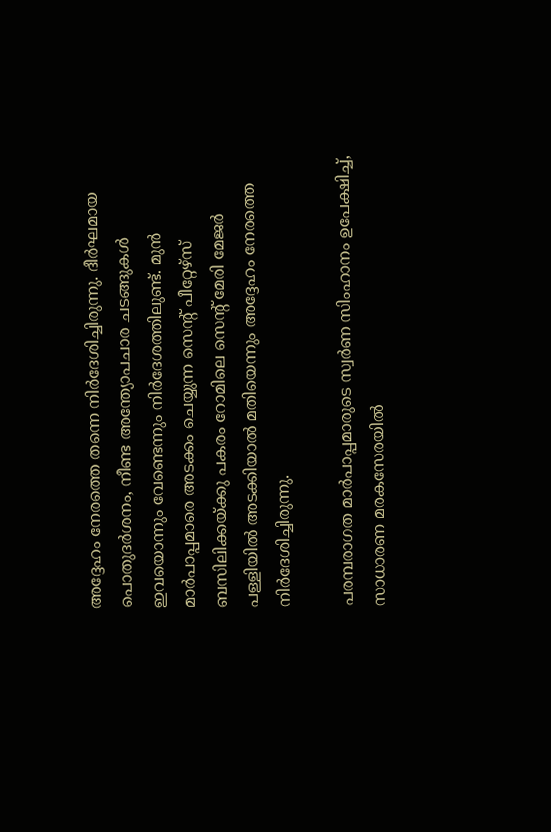അദ്ദേഹം നേരത്തെ തന്നെ നിർദേശിച്ചിരുന്നു. ദീർഘമായ പൊതുദർശനം, നീണ്ട അന്ത്യോപചാര ചടങ്ങുകൾ ഇവയൊന്നും വേണ്ടെന്നും നിർദേശത്തിലുണ്ട്. മുൻ മാർപാപ്പമാരെ അടക്കം ചെയ്യുന്ന സെന്റ് പീറ്റേഴ്സ് ബസിലിക്കയ്ക്കു പകരം റോമിലെ സെന്റ് മേരി മേജർ പള്ളിയിൽ അടക്കിയാൽ മതിയെന്നും അദ്ദേഹം നേരത്തെ നിർദേശിച്ചിരുന്നു.

പരമ്പരാഗത മാർപാപ്പമാരുടെ സ്വർണ സിംഹാനം ഉപേക്ഷിച്ച്, സാധാരണ മരകസേരയിൽ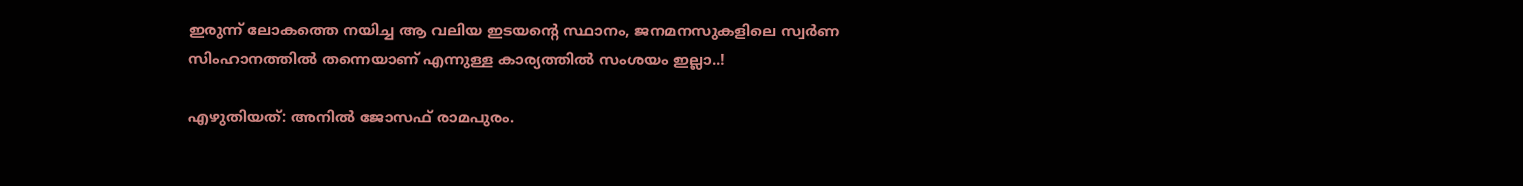ഇരുന്ന് ലോകത്തെ നയിച്ച ആ വലിയ ഇടയൻ്റെ സ്ഥാനം, ജനമനസുകളിലെ സ്വർണ സിംഹാനത്തിൽ തന്നെയാണ് എന്നുള്ള കാര്യത്തിൽ സംശയം ഇല്ലാ..!

എഴുതിയത്: അനിൽ ജോസഫ് രാമപുരം.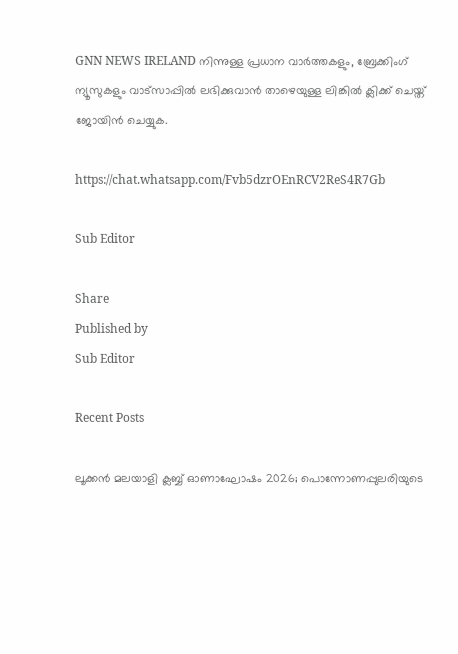GNN NEWS IRELAND നിന്നുള്ള പ്രധാന വാര്‍ത്തകളും, ബ്രേക്കിംഗ് ന്യൂസുകളും വാട്സാപ്പില്‍ ലഭിക്കുവാന്‍ താഴെയുള്ള ലിങ്കില്‍ ക്ലിക്ക് ചെയ്ത് ജോയിന്‍ ചെയ്യുക.

https://chat.whatsapp.com/Fvb5dzrOEnRCV2ReS4R7Gb

Sub Editor

Share
Published by
Sub Editor

Recent Posts

ലൂക്കൻ മലയാളി ക്ലബ്ബ് ഓണാഘോഷം 2026; പൊന്നോണപ്പുലരിയുടെ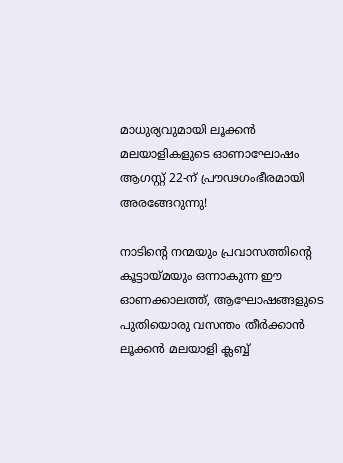മാധുര്യവുമായി ലൂക്കൻ മലയാളികളുടെ ഓണാഘോഷം ആഗസ്റ്റ് 22-ന് പ്രൗഢഗംഭീരമായി അരങ്ങേറുന്നു!

നാടിന്റെ നന്മയും പ്രവാസത്തിന്റെ കൂട്ടായ്മയും ഒന്നാകുന്ന ഈ ഓണക്കാലത്ത്, ആഘോഷങ്ങളുടെ പുതിയൊരു വസന്തം തീർക്കാൻ ലൂക്കൻ മലയാളി ക്ലബ്ബ്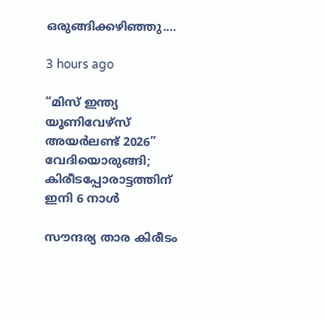ഒരുങ്ങിക്കഴിഞ്ഞു.…

3 hours ago

“മിസ് ഇന്ത്യ യൂണിവേഴ്സ് അയർലണ്ട് 2026” വേദിയൊരുങ്ങി; കിരീടപ്പോരാട്ടത്തിന് ഇനി 6 നാൾ

സൗന്ദര്യ താര കിരീടം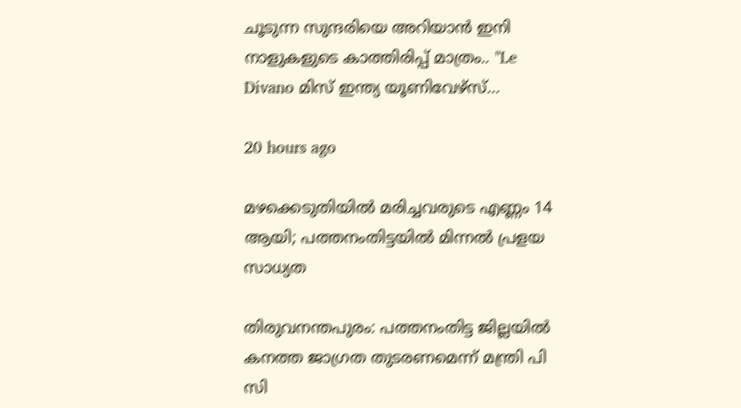ചൂടുന്ന സുന്ദരിയെ അറിയാൻ ഇനി നാളുകളുടെ കാത്തിരിപ്പ് മാത്രം.. "Le Divano മിസ് ഇന്ത്യ യൂണിവേഴ്സ്…

20 hours ago

മഴക്കെടുതിയിൽ മരിച്ചവരുടെ എണ്ണം 14 ആയി; പത്തനംതിട്ടയിൽ മിന്നൽ പ്രളയ സാധ്യത

തിരുവനന്തപുരം: പത്തനംതിട്ട ജില്ലയിൽ കനത്ത ജാഗ്രത തുടരണമെന്ന് മന്ത്രി പി സി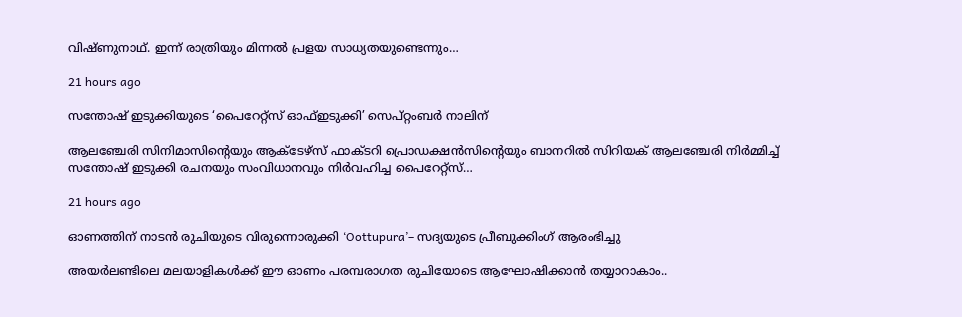വിഷ്ണുനാഥ്. ഇന്ന് രാത്രിയും മിന്നൽ പ്രളയ സാധ്യതയുണ്ടെന്നും…

21 hours ago

സന്തോഷ് ഇടുക്കിയുടെ ‘പൈറേറ്റ്സ് ഓഫ്ഇടുക്കി’ സെപ്റ്റംബർ നാലിന്

ആലഞ്ചേരി സിനിമാസിന്റെയും ആക്ടേഴ്സ് ഫാക്ടറി പ്രൊഡക്ഷൻസിന്റെയും ബാനറിൽ സിറിയക് ആലഞ്ചേരി നിർമ്മിച്ച് സന്തോഷ് ഇടുക്കി രചനയും സംവിധാനവും നിർവഹിച്ച പൈറേറ്റ്സ്…

21 hours ago

ഓണത്തിന് നാടൻ രുചിയുടെ വിരുന്നൊരുക്കി ‘Oottupura’– സദ്യയുടെ പ്രീബുക്കിംഗ് ആരംഭിച്ചു

അയർലണ്ടിലെ മലയാളികൾക്ക് ഈ ഓണം പരമ്പരാഗത രുചിയോടെ ആഘോഷിക്കാൻ തയ്യാറാകാം..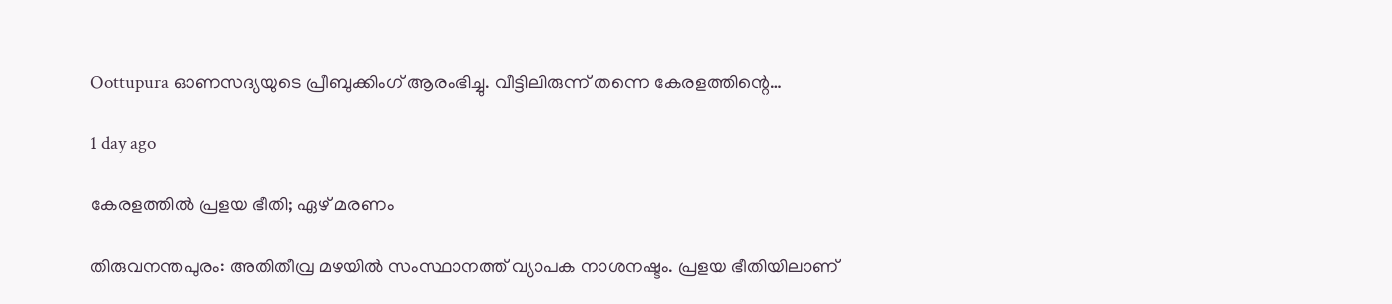Oottupura ഓണസദ്യയുടെ പ്രീബുക്കിംഗ് ആരംഭിച്ചു. വീട്ടിലിരുന്ന് തന്നെ കേരളത്തിന്റെ…

1 day ago

കേരളത്തിൽ പ്രളയ ഭീതി; ഏഴ് മരണം

തിരുവനന്തപുരം: അതിതീവ്ര മഴയിൽ സംസ്ഥാനത്ത് വ്യാപക നാശനഷ്ടം. പ്രളയ ഭീതിയിലാണ്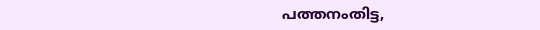പത്തനംതിട്ട,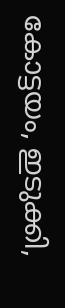കോട്ടയം, ഇടുക്കി,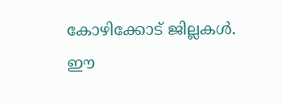കോഴിക്കോട് ജില്ലകൾ. ഈ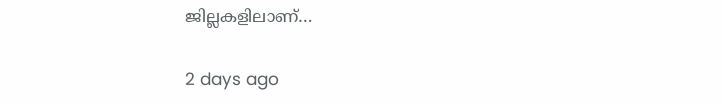ജില്ലകളിലാണ്…

2 days ago